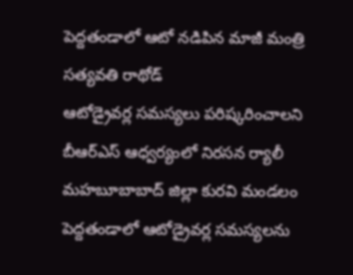పెద్దతండాలో ఆటో నడిపిన మాజీ మంత్రి సత్యవతి రాథోడ్
ఆటోడ్రైవర్ల సమస్యలు పరిష్కరించాలని బీఆర్ఎస్ ఆధ్వర్యంలో నిరసన ర్యాలీ
మహబూబాబాద్ జిల్లా కురవి మండలం పెద్దతండాలో ఆటోడ్రైవర్ల సమస్యలను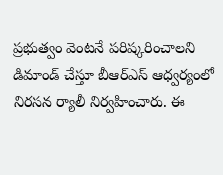ప్రభుత్వం వెంటనే పరిష్కరించాలని డిమాండ్ చేస్తూ బీఆర్ఎస్ ఆధ్వర్యంలో నిరసన ర్యాలీ నిర్వహించారు. ఈ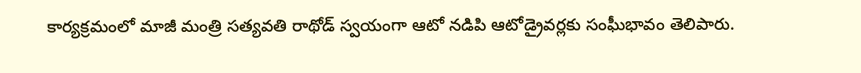కార్యక్రమంలో మాజీ మంత్రి సత్యవతి రాథోడ్ స్వయంగా ఆటో నడిపి ఆటోడ్రైవర్లకు సంఘీభావం తెలిపారు.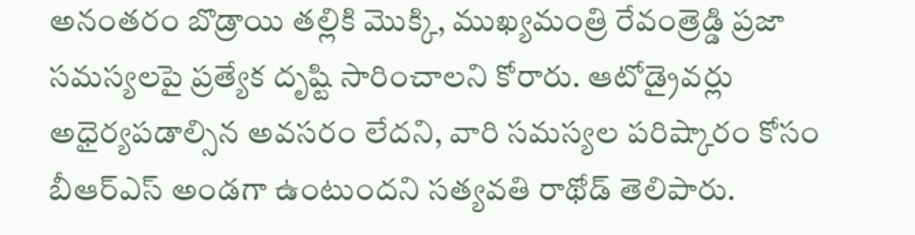అనంతరం బొడ్రాయి తల్లికి మొక్కి, ముఖ్యమంత్రి రేవంత్రెడ్డి ప్రజా సమస్యలపై ప్రత్యేక దృష్టి సారించాలని కోరారు. ఆటోడ్రైవర్లు అధైర్యపడాల్సిన అవసరం లేదని, వారి సమస్యల పరిష్కారం కోసం బీఆర్ఎస్ అండగా ఉంటుందని సత్యవతి రాథోడ్ తెలిపారు.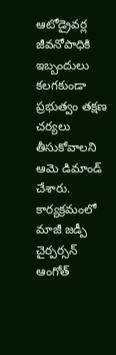ఆటోడ్రైవర్ల జీవనోపాధికి ఇబ్బందులు కలగకుండా ప్రభుత్వం తక్షణ చర్యలు తీసుకోవాలని ఆమె డిమాండ్ చేశారు. కార్యక్రమంలో మాజీ జడ్పీ చైర్పర్సన్ ఆంగోత్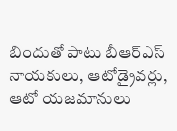బిందుతో పాటు బీఆర్ఎస్ నాయకులు, ఆటోడ్రైవర్లు, ఆటో యజమానులు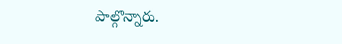పాల్గొన్నారు.